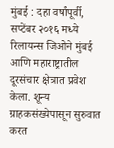मुंबई : दहा वर्षांपूर्वी, सप्टेंबर २०१६ मध्ये रिलायन्स जिओने मुंबई आणि महाराष्ट्रातील दूरसंचार क्षेत्रात प्रवेश केला. शून्य ग्राहकसंख्येपासून सुरुवात करत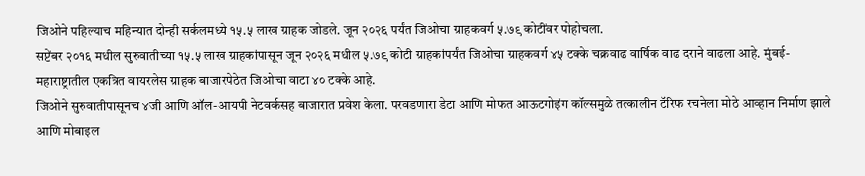जिओने पहिल्याच महिन्यात दोन्ही सर्कलमध्ये १५.५ लाख ग्राहक जोडले. जून २०२६ पर्यंत जिओचा ग्राहकवर्ग ५.७९ कोटींवर पोहोचला.
सप्टेंबर २०१६ मधील सुरुवातीच्या १५.५ लाख ग्राहकांपासून जून २०२६ मधील ५.७९ कोटी ग्राहकांपर्यंत जिओचा ग्राहकवर्ग ४५ टक्के चक्रवाढ वार्षिक वाढ दराने वाढला आहे. मुंबई-महाराष्ट्रातील एकत्रित वायरलेस ग्राहक बाजारपेठेत जिओचा वाटा ४० टक्के आहे.
जिओने सुरुवातीपासूनच ४जी आणि ऑल-आयपी नेटवर्कसह बाजारात प्रवेश केला. परवडणारा डेटा आणि मोफत आऊटगोइंग कॉल्समुळे तत्कालीन टॅरिफ रचनेला मोठे आव्हान निर्माण झाले आणि मोबाइल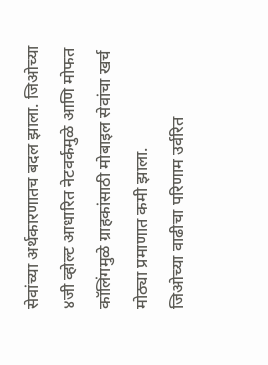सेवांच्या अर्थकारणातच बदल झाला. जिओच्या ४जी व्होल्ट आधारित नेटवर्कमुळे आणि मोफत कॉलिंगमुळे ग्राहकांसाठी मोबाइल सेवांचा खर्च मोठ्या प्रमाणात कमी झाला.
जिओच्या वाढीचा परिणाम उर्वरित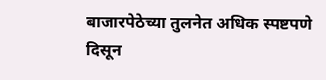बाजारपेठेच्या तुलनेत अधिक स्पष्टपणे दिसून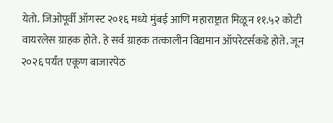येतो. जिओपूर्वी ऑगस्ट २०१६ मध्ये मुंबई आणि महाराष्ट्रात मिळून ११.५२ कोटी वायरलेस ग्राहक होते. हे सर्व ग्राहक तत्कालीन विद्यमान ऑपरेटर्सकडे होते. जून २०२६ पर्यंत एकूण बाजारपेठ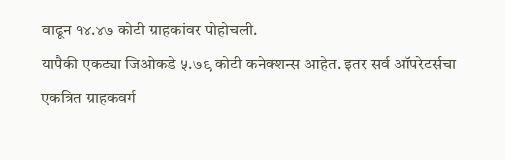वाढून १४.४७ कोटी ग्राहकांवर पोहोचली.
यापैकी एकट्या जिओकडे ५.७९ कोटी कनेक्शन्स आहेत. इतर सर्व ऑपरेटर्सचा एकत्रित ग्राहकवर्ग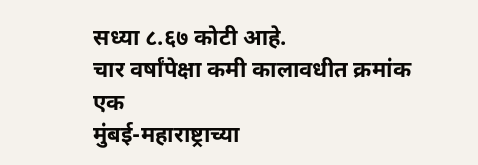सध्या ८.६७ कोटी आहे.
चार वर्षांपेक्षा कमी कालावधीत क्रमांक एक
मुंबई-महाराष्ट्राच्या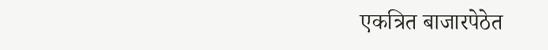एकत्रित बाजारपेठेत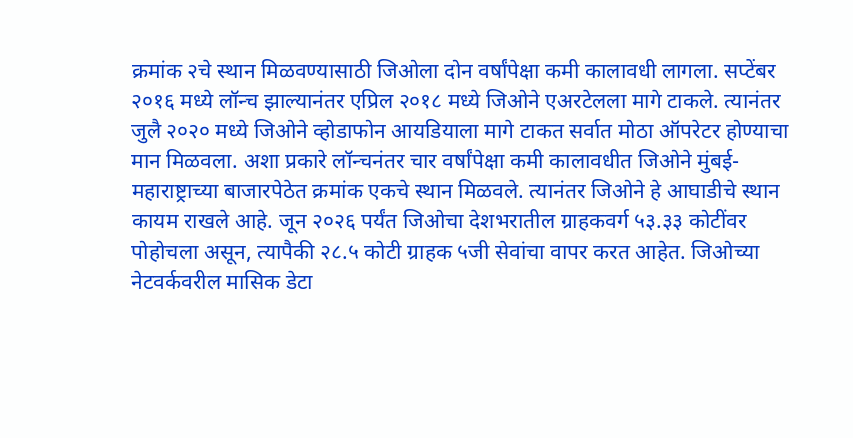क्रमांक २चे स्थान मिळवण्यासाठी जिओला दोन वर्षांपेक्षा कमी कालावधी लागला. सप्टेंबर २०१६ मध्ये लॉन्च झाल्यानंतर एप्रिल २०१८ मध्ये जिओने एअरटेलला मागे टाकले. त्यानंतर जुलै २०२० मध्ये जिओने व्होडाफोन आयडियाला मागे टाकत सर्वात मोठा ऑपरेटर होण्याचा मान मिळवला. अशा प्रकारे लॉन्चनंतर चार वर्षांपेक्षा कमी कालावधीत जिओने मुंबई-महाराष्ट्राच्या बाजारपेठेत क्रमांक एकचे स्थान मिळवले. त्यानंतर जिओने हे आघाडीचे स्थान कायम राखले आहे. जून २०२६ पर्यंत जिओचा देशभरातील ग्राहकवर्ग ५३.३३ कोटींवर पोहोचला असून, त्यापैकी २८.५ कोटी ग्राहक ५जी सेवांचा वापर करत आहेत. जिओच्या नेटवर्कवरील मासिक डेटा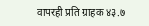वापरही प्रति ग्राहक ४३.७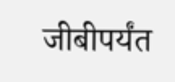जीबीपर्यंत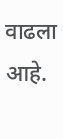वाढला आहे.